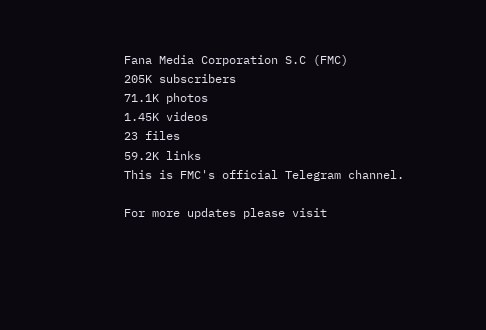Fana Media Corporation S.C (FMC)
205K subscribers
71.1K photos
1.45K videos
23 files
59.2K links
This is FMC's official Telegram channel.

For more updates please visit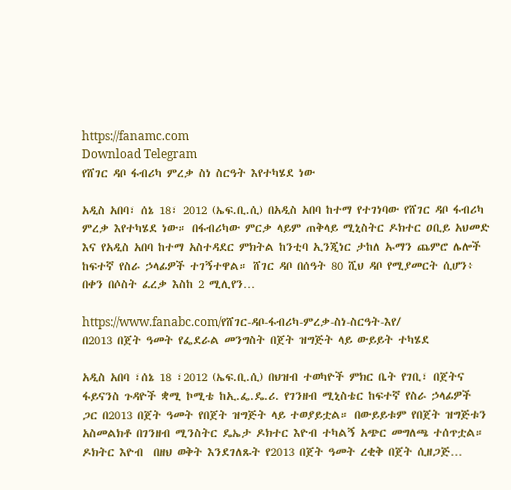https://fanamc.com
Download Telegram
የሸገር ዳቦ ፋብሪካ ምረቃ ስነ ስርዓት እየተካሄደ ነው

አዲስ አበባ፣ ሰኔ 18፣ 2012 (ኤፍ.ቢ.ሲ) በአዲስ አበባ ከተማ የተገነባው የሸገር ዳቦ ፋብሪካ ምረቃ እየተካሄደ ነው። በፋብሪካው ምርቃ ላይም ጠቅላይ ሚኒስትር ዶክተር ዐቢይ አህመድ እና የአዲስ አበባ ከተማ አስተዳደር ምክትል ከንቲባ ኢንጂነር ታከለ ኡማን ጨምሮ ሌሎች ከፍተኛ የስራ ኃላፊዎች ተገኝተዋል። ሸገር ዳቦ በሰዓት 80 ሺህ ዳቦ የሚያመርት ሲሆን፥ በቀን በሶስት ፈረቃ እስከ 2 ሚሊየን…

https://www.fanabc.com/የሸገር-ዳቦ-ፋብሪካ-ምረቃ-ስነ-ስርዓት-እየ/
በ2013 በጀት ዓመት የፌደራል መንግስት በጀት ዝግጅት ላይ ውይይት ተካሄደ

አዲስ አበባ ፣ሰኔ 18 ፣2012 (ኤፍ.ቢ.ሲ) በህዝብ ተወካዮች ምክር ቤት የገቢ፣ በጀትና ፋይናንስ ጉዳዮች ቋሚ ኮሚቴ ከኢ.ፌ.ዴ.ሪ. የገንዘብ ሚኒስቴር ከፍተኛ የስራ ኃላፊዎች ጋር በ2013 በጀት ዓመት የበጀት ዝግጅት ላይ ተወያይቷል። በውይይቱም የበጀት ዝግጅቱን አስመልክቶ በገንዘብ ሚንስትር ዴኤታ ዶክተር እዮብ ተካልኝ አጭር መግለጫ ተሰጥቷል። ዶክትር እዮብ  በዘህ ወቅት እንደገለጹት የ2013 በጀት ዓመት ረቂቅ በጀት ሲዘጋጅ…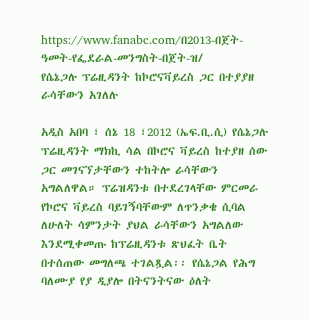https://www.fanabc.com/በ2013-በጀት-ዓመት-የፌደራል-መንግስት-በጀት-ዝ/
የሴኔጋሉ ፕሬዚዳንት ከኮሮናቫይረስ ጋር በተያያዘ ራሳቸውን አገለሉ

አዲስ አበባ ፣ ሰኔ 18 ፣2012 (ኤፍ.ቢ.ሲ) የሴኔጋሉ ፕሬዚዳንት ማክኪ ሳል በኮሮና ቫይረስ ከተያዘ ሰው ጋር መገናኘታቸውን ተከትሎ ራሳቸውን አግልለዋል። ፕሬዝዳንቱ በተደረገላቸው ምርመራ የኮሮና ቫይረስ ባይገኝባቸውም ለጥንቃቄ ሲባል ለሁለት ሳምንታት ያህል ራሳቸውን አግልለው እንደሚቀመጡ ከፕሬዚዳንቱ ጽህፈት ቤት በተሰጠው መግለጫ ተገልጿል፡፡ የሴኔጋል የሕግ ባለሙያ የያ ዲያሎ በትናንትናው ዕለት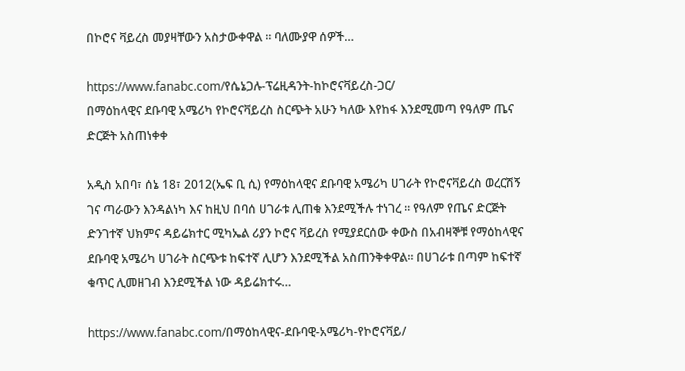በኮሮና ቫይረስ መያዛቸውን አስታውቀዋል ፡፡ ባለሙያዋ ሰዎች…

https://www.fanabc.com/የሴኔጋሉ-ፕሬዚዳንት-ከኮሮናቫይረስ-ጋር/
በማዕከላዊና ደቡባዊ አሜሪካ የኮሮናቫይረስ ስርጭት አሁን ካለው እየከፋ እንደሚመጣ የዓለም ጤና ድርጅት አስጠነቀቀ

አዲስ አበባ፣ ሰኔ 18፣ 2012(ኤፍ ቢ ሲ) የማዕከላዊና ደቡባዊ አሜሪካ ሀገራት የኮሮናቫይረስ ወረርሽኝ ገና ጣራውን እንዳልነካ እና ከዚህ በባሰ ሀገራቱ ሊጠቁ እንደሚችሉ ተነገረ ። የዓለም የጤና ድርጅት ድንገተኛ ህክምና ዳይሬክተር ሚካኤል ሪያን ኮሮና ቫይረስ የሚያደርሰው ቀውስ በአብዛኞቹ የማዕከላዊና ደቡባዊ አሜሪካ ሀገራት ስርጭቱ ከፍተኛ ሊሆን እንደሚችል አስጠንቅቀዋል፡፡ በሀገራቱ በጣም ከፍተኛ ቁጥር ሊመዘገብ እንደሚችል ነው ዳይሬክተሩ…

https://www.fanabc.com/በማዕከላዊና-ደቡባዊ-አሜሪካ-የኮሮናቫይ/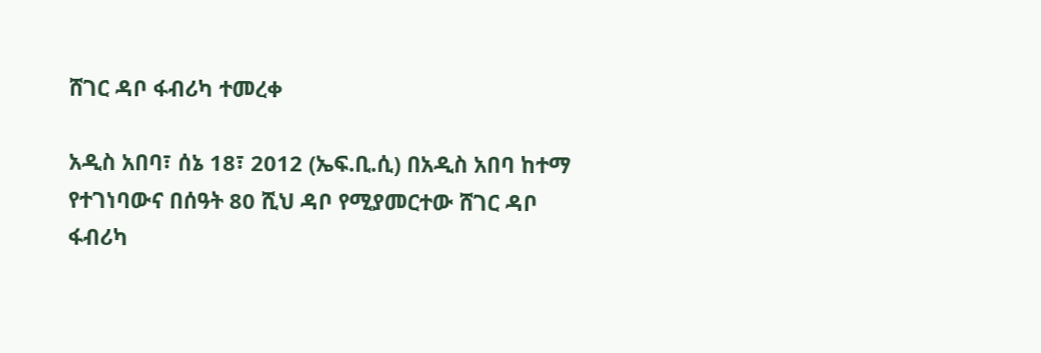ሸገር ዳቦ ፋብሪካ ተመረቀ

አዲስ አበባ፣ ሰኔ 18፣ 2012 (ኤፍ.ቢ.ሲ) በአዲስ አበባ ከተማ የተገነባውና በሰዓት 80 ሺህ ዳቦ የሚያመርተው ሸገር ዳቦ ፋብሪካ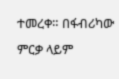ተመረቀ። በፋብሪካው ምርቃ ላይም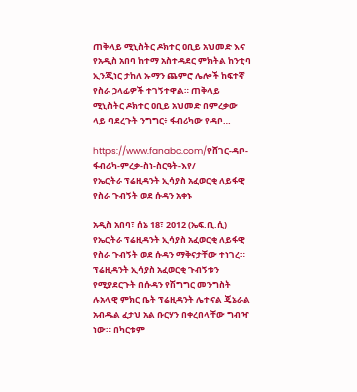ጠቅላይ ሚኒስትር ዶክተር ዐቢይ አህመድ እና የአዲስ አበባ ከተማ አስተዳደር ምክትል ከንቲባ ኢንጂነር ታከለ ኡማን ጨምሮ ሌሎች ከፍተኛ የስራ ኃላፊዎች ተገኝተዋል። ጠቅላይ ሚኒስትር ዶክተር ዐቢይ አህመድ በምረቃው ላይ ባደረጉት ንግግር፥ ፋብሪካው የዳቦ…

https://www.fanabc.com/የሸገር-ዳቦ-ፋብሪካ-ምረቃ-ስነ-ስርዓት-እየ/
የኤርትራ ፕሬዚዳንት ኢሳያስ አፈወርቂ ለይፋዊ የስራ ጉብኝት ወደ ሱዳን አቀኑ

አዲስ አበባ፣ ሰኔ 18፣ 2012 (ኤፍ.ቢ.ሲ) የኤርትራ ፕሬዚዳንት ኢሳያስ አፈወርቂ ለይፋዊ የስራ ጉብኝት ወደ ሱዳን ማቅናታቸው ተነገረ። ፕሬዚዳንት ኢሳያስ አፈወርቂ ጉብኝቱን የሚያደርጉት በሱዳን የሽግግር መንግስት ሉአላዊ ምክር ቤት ፕሬዚዳንት ሌተናል ጄኔራል አብዱል ፈታህ አል ቡርሃን በቀረበላቸው ግብዣ ነው። በካርቱም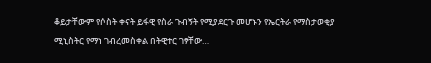ቆይታቸውም የሶስት ቀናት ይፋዊ የስራ ጉብኝት የሚያደርጉ መሆኑን የኤርትራ የማስታወቂያ ሚኒስትር የማነ ገብረመስቀል በትዊተር ገፃቸው…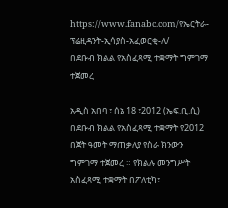https://www.fanabc.com/የኤርትራ-ፕሬዚዳንት-ኢሳያስ-አፈወርቂ-ለ/
በደቡብ ክልል የአስፈጻሚ ተቋማት ግምገማ ተጀመረ

አዲስ አበባ ፣ ሰኔ 18 ፣2012 (ኤፍ.ቢ.ሲ) በደቡብ ክልል የአስፈጻሚ ተቋማት የ2012 በጀት ዓመት ማጠቃለያ የስራ ክንውን ግምገማ ተጀመረ ። የክልሉ መንግሥት አስፈጻሚ ተቋማት በፖለቲካ፣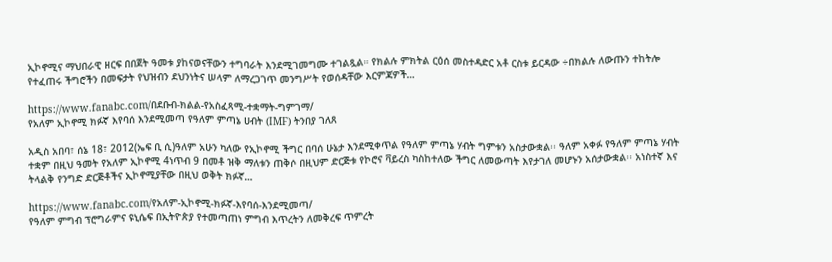ኢኮኖሚና ማህበራዊ ዘርፍ በበጀት ዓመቱ ያከናወናቸውን ተግባራት እንደሚገመግሙ ተገልጿል። የክልሉ ምክትል ርዕሰ መስተዳድር አቶ ርስቱ ይርዳው ÷በክልሉ ለውጡን ተከትሎ የተፈጠሩ ችግሮችን በመፍታት የህዝብን ደህንነትና ሠላም ለማረጋገጥ መንግሥት የወሰዳቸው እርምጃዎች…

https://www.fanabc.com/በደቡብ-ክልል-የአስፈጻሚ-ተቋማት-ግምገማ/
የአለም ኢኮኖሚ ክፉኛ እየባሰ እንደሚመጣ የዓለም ምጣኔ ሀብት (IMF) ትንበያ ገለጸ

አዲስ አበባ፣ ሰኔ 18፣ 2012(ኤፍ ቢ ሲ)ዓለም አሁን ካለው የኢኮኖሚ ችግር በባሰ ሁኔታ እንደሚቀጥል የዓለም ምጣኔ ሃብት ግምቱን አስታውቋል፡፡ ዓለም አቀፉ የዓለም ምጣኔ ሃብት ተቋም በዚህ ዓመት የአለም ኢኮኖሚ 4ነጥብ 9 በመቶ ዝቅ ማለቱን ጠቅሶ በዚህም ድርጅቱ የኮሮና ቫይረስ ካስከተለው ችግር ለመውጣት እየታገለ መሆኑን አሰታውቋል፡፡ አነስተኛ እና ትላልቅ የንግድ ድርጅቶችና ኢኮኖሚያቸው በዚህ ወቅት ክፉኛ…

https://www.fanabc.com/የአለም-ኢኮኖሚ-ክፉኛ-እየባሰ-እንደሚመጣ/
የዓለም ምግብ ፕሮግራምና ዩኒሴፍ በኢትዮጵያ የተመጣጠነ ምግብ እጥረትን ለመቅረፍ ጥምረት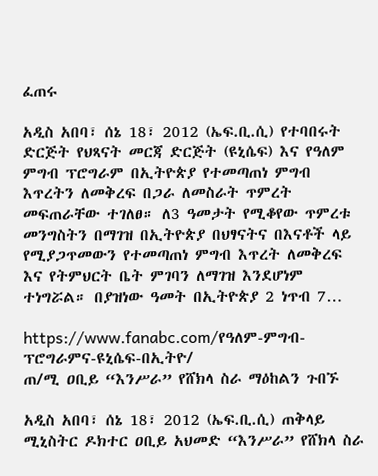ፈጠሩ

አዲስ አበባ፣ ሰኔ 18፣ 2012 (ኤፍ.ቢ.ሲ) የተባበሩት ድርጅት የህጻናት መርጃ ድርጅት (ዩኒሴፍ) እና የዓለም ምግብ ፕሮግራም በኢትዮጵያ የተመጣጠነ ምግብ እጥረትን ለመቅረፍ በጋራ ለመስራት ጥምረት መፍጠራቸው ተገለፀ። ለ3 ዓመታት የሚቆየው ጥምረቱ መንግስትን በማገዝ በኢትዮጵያ በህፃናትና በእናቶች ላይ የሚያጋጥመውን የተመጣጠነ ምግብ እጥረት ለመቅረፍ እና የትምህርት ቤት ምገባን ለማገዝ እንደሆነም ተነግሯል። በያዝነው ዓመት በኢትዮጵያ 2 ነጥብ 7…

https://www.fanabc.com/የዓለም-ምግብ-ፕሮግራምና-ዩኒሴፍ-በኢትዮ/
ጠ/ሚ ዐቢይ “እንሥራ” የሸክላ ስራ ማዕከልን ጉበኙ

አዲስ አበባ፣ ሰኔ 18፣ 2012 (ኤፍ.ቢ.ሲ) ጠቅላይ ሚኒስትር ዶክተር ዐቢይ አህመድ “እንሥራ” የሸክላ ስራ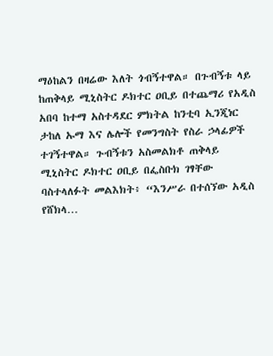ማዕከልን በዛሬው እለት ጎብኝተዋል። በጉብኝቱ ላይ ከጠቅላይ ሚኒስትር ዶክተር ዐቢይ በተጨማሪ የአዲስ አበባ ከተማ አስተዳደር ምክትል ከንቲባ ኢንጂነር ታከለ ኡማ እና ሌሎች የመንግስት የስራ ኃላፊዎች ተገኝተዋል። ጉብኝቱን አስመልክቶ ጠቅላይ ሚኒስትር ዶክተር ዐቢይ በፌስቡክ ገፃቸው ባስተላለፉት መልእክት፥ “እንሥራ በተሰኘው አዲስ የሸክላ…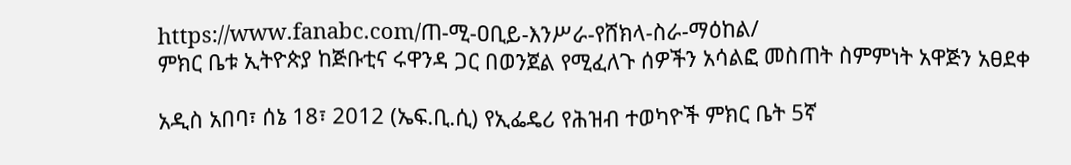https://www.fanabc.com/ጠ-ሚ-ዐቢይ-እንሥራ-የሸክላ-ስራ-ማዕከል/
ምክር ቤቱ ኢትዮጵያ ከጅቡቲና ሩዋንዳ ጋር በወንጀል የሚፈለጉ ሰዎችን አሳልፎ መስጠት ስምምነት አዋጅን አፀደቀ

አዲስ አበባ፣ ሰኔ 18፣ 2012 (ኤፍ.ቢ.ሲ) የኢፌዴሪ የሕዝብ ተወካዮች ምክር ቤት 5ኛ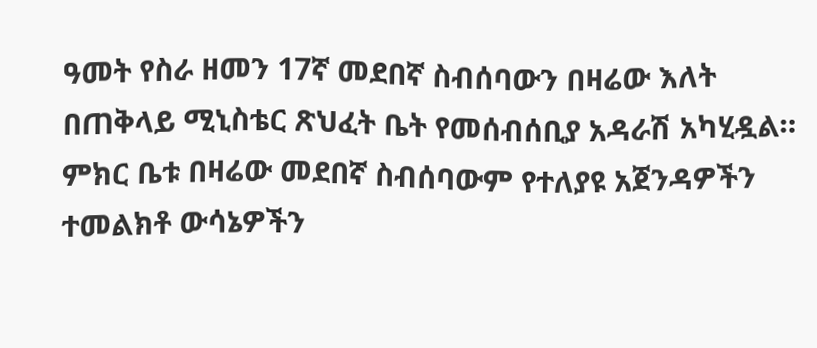ዓመት የስራ ዘመን 17ኛ መደበኛ ስብሰባውን በዛሬው እለት በጠቅላይ ሚኒስቴር ጽህፈት ቤት የመሰብሰቢያ አዳራሽ አካሂዷል። ምክር ቤቱ በዛሬው መደበኛ ስብሰባውም የተለያዩ አጀንዳዎችን ተመልክቶ ውሳኔዎችን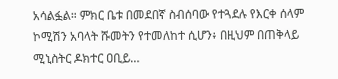አሳልፏል። ምክር ቤቱ በመደበኛ ስብሰባው የተጓደሉ የእርቀ ሰላም ኮሚሽን አባላት ሹመትን የተመለከተ ሲሆን፥ በዚህም በጠቅላይ ሚኒስትር ዶክተር ዐቢይ…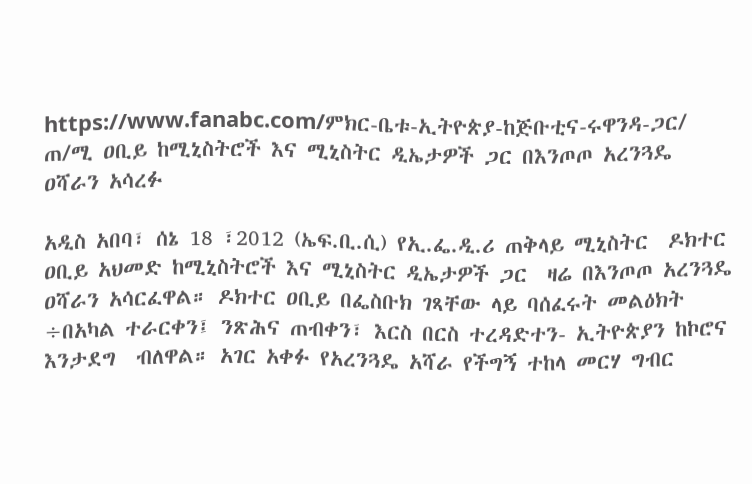https://www.fanabc.com/ምክር-ቤቱ-ኢትዮጵያ-ከጅቡቲና-ሩዋንዳ-ጋር/
ጠ/ሚ ዐቢይ ከሚኒስትሮች እና ሚኒስትር ዲኤታዎች ጋር በእንጦጦ አረንጓዴ ዐሻራን አሳረፉ

አዲስ አበባ፣ ሰኔ 18 ፣2012 (ኤፍ.ቢ.ሲ) የኢ.ፌ.ዲ.ሪ ጠቅላይ ሚኒስትር  ዶክተር ዐቢይ አህመድ ከሚኒስትሮች እና ሚኒስትር ዲኤታዎች ጋር  ዛሬ በእንጦጦ አረንጓዴ ዐሻራን አሳርፈዋል። ዶክተር ዐቢይ በፌስቡክ ገጻቸው ላይ ባሰፈሩት መልዕክት ÷በአካል ተራርቀን፤ ንጽሕና ጠብቀን፣ እርስ በርስ ተረዳድተን- ኢትዮጵያን ከኮሮና እንታደግ  ብለዋል። አገር አቀፉ የአረንጓዴ አሻራ የችግኝ ተከላ መርሃ ግብር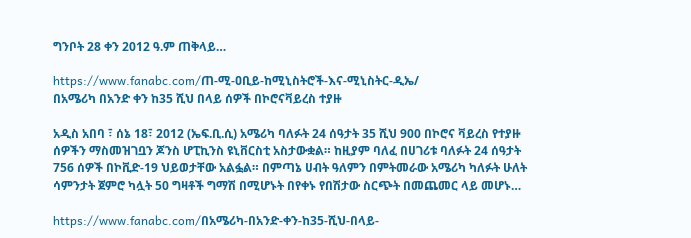ግንቦት 28 ቀን 2012 ዓ.ም ጠቅላይ…

https://www.fanabc.com/ጠ-ሚ-ዐቢይ-ከሚኒስትሮች-እና-ሚኒስትር-ዲኤ/
በአሜሪካ በአንድ ቀን ከ35 ሺህ በላይ ሰዎች በኮሮናቫይረስ ተያዙ

አዲስ አበባ ፣ ሰኔ 18፣ 2012 (ኤፍ.ቢ.ሲ) አሜሪካ ባለፉት 24 ሰዓታት 35 ሺህ 900 በኮሮና ቫይረስ የተያዙ ሰዎችን ማስመዝገቧን ጆንስ ሆፒኪንስ ዩኒቨርስቲ አስታውቋል። ከዚያም ባለፈ በሀገሪቱ ባለፉት 24 ሰዓታት 756 ሰዎች በኮቪድ-19 ህይወታቸው አልፏል። በምጣኔ ሀብት ዓለምን በምትመራው አሜሪካ ካለፉት ሁለት ሳምንታት ጀምሮ ካሏት 50 ግዛቶች ግማሽ በሚሆኑት በየቀኑ የበሽታው ስርጭት በመጨመር ላይ መሆኑ…

https://www.fanabc.com/በአሜሪካ-በአንድ-ቀን-ከ35-ሺህ-በላይ-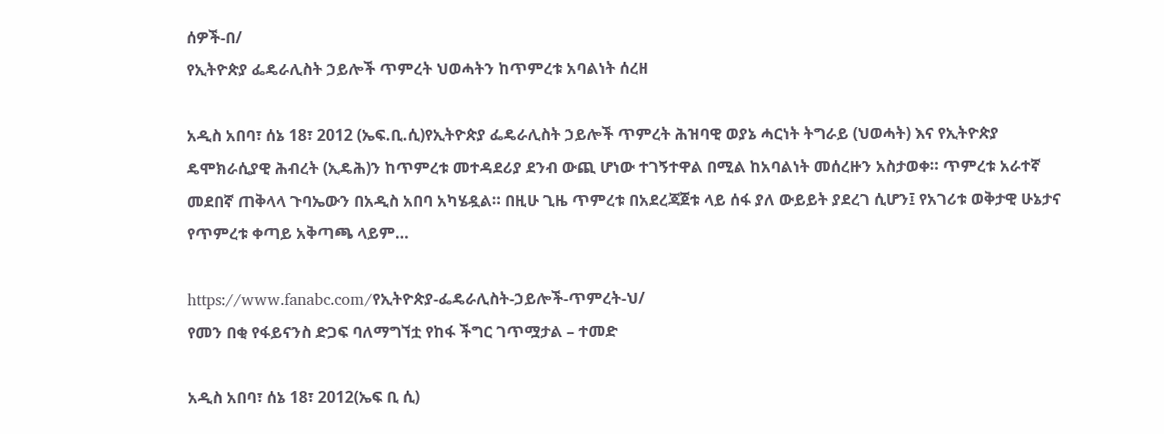ሰዎች-በ/
የኢትዮጵያ ፌዴራሊስት ኃይሎች ጥምረት ህወሓትን ከጥምረቱ አባልነት ሰረዘ

አዲስ አበባ፣ ሰኔ 18፣ 2012 (ኤፍ.ቢ.ሲ)የኢትዮጵያ ፌዴራሊስት ኃይሎች ጥምረት ሕዝባዊ ወያኔ ሓርነት ትግራይ (ህወሓት) እና የኢትዮጵያ ዴሞክራሲያዊ ሕብረት (ኢዴሕ)ን ከጥምረቱ መተዳደሪያ ደንብ ውጪ ሆነው ተገኝተዋል በሚል ከአባልነት መሰረዙን አስታወቀ። ጥምረቱ አራተኛ መደበኛ ጠቅላላ ጉባኤውን በአዲስ አበባ አካሄዷል። በዚሁ ጊዜ ጥምረቱ በአደረጃጀቱ ላይ ሰፋ ያለ ውይይት ያደረገ ሲሆን፤ የአገሪቱ ወቅታዊ ሁኔታና የጥምረቱ ቀጣይ አቅጣጫ ላይም…

https://www.fanabc.com/የኢትዮጵያ-ፌዴራሊስት-ኃይሎች-ጥምረት-ህ/
የመን በቂ የፋይናንስ ድጋፍ ባለማግኘቷ የከፋ ችግር ገጥሟታል – ተመድ

አዲስ አበባ፣ ሰኔ 18፣ 2012(ኤፍ ቢ ሲ)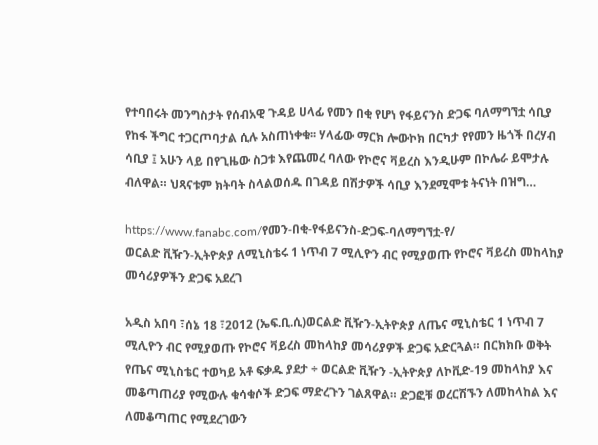የተባበሩት መንግስታት የሰብአዊ ጉዳይ ሀላፊ የመን በቂ የሆነ የፋይናንስ ድጋፍ ባለማግኘቷ ሳቢያ የከፋ ችግር ተጋርጦባታል ሲሉ አስጠነቀቁ፡፡ ሃላፊው ማርክ ሎውኮክ በርካታ የየመን ዜጎች በረሃብ ሳቢያ ፤ አሁን ላይ በየጊዜው ስጋቱ እየጨመረ ባለው የኮሮና ቫይረስ እንዲሁም በኮሌራ ይሞታሉ ብለዋል። ህጻናቱም ክትባት ስላልወሰዱ በገዳይ በሽታዎች ሳቢያ እንደሚሞቱ ትናነት በዝግ…

https://www.fanabc.com/የመን-በቂ-የፋይናንስ-ድጋፍ-ባለማግኘቷ-የ/
ወርልድ ቪዥን-ኢትዮጵያ ለሚኒስቴሩ 1 ነጥብ 7 ሚሊዮን ብር የሚያወጡ የኮሮና ቫይረስ መከላከያ መሳሪያዎችን ድጋፍ አደረገ

አዲስ አበባ ፣ሰኔ 18 ፣2012 (ኤፍ.ቢ.ሲ)ወርልድ ቪዥን-ኢትዮጵያ ለጤና ሚኒስቴር 1 ነጥብ 7 ሚሊዮን ብር የሚያወጡ የኮሮና ቫይረስ መከላከያ መሳሪያዎች ድጋፍ አድርጓል። በርክክቡ ወቅት የጤና ሚኒስቴር ተወካይ አቶ ፍቃዱ ያደታ ÷ ወርልድ ቪዥን -ኢትዮጵያ ለኮቪድ-19 መከላከያ እና መቆጣጠሪያ የሚውሉ ቁሳቁሶች ድጋፍ ማድረጉን ገልጸዋል። ድጋፎቹ ወረርሽኙን ለመከላከል እና ለመቆጣጠር የሚደረገውን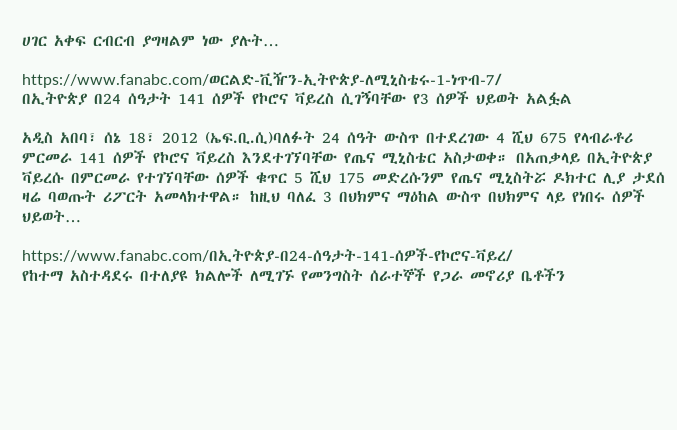ሀገር አቀፍ ርብርብ ያግዛልም ነው ያሉት…

https://www.fanabc.com/ወርልድ-ቪዥን-ኢትዮጵያ-ለሚኒስቴሩ-1-ነጥብ-7/
በኢትዮጵያ በ24 ሰዓታት 141 ሰዎች የኮሮና ቫይረስ ሲገኝባቸው የ3 ሰዎች ህይወት አልፏል

አዲስ አበባ፣ ሰኔ 18፣ 2012 (ኤፍ.ቢ.ሲ)ባለፉት 24 ሰዓት ውስጥ በተደረገው 4 ሺህ 675 የላብራቶሪ ምርመራ 141 ሰዎች የኮሮና ቫይረስ እንደተገኘባቸው የጤና ሚኒስቴር አስታወቀ። በአጠቃላይ በኢትዮጵያ ቫይረሱ በምርመራ የተገኘባቸው ሰዎች ቁጥር 5 ሺህ 175 መድረሱንም የጤና ሚኒስትሯ ዶክተር ሊያ ታደሰ ዛሬ ባወጡት ሪፖርት አመላክተዋል። ከዚህ ባለፈ 3 በህክምና ማዕከል ውስጥ በህክምና ላይ የነበሩ ሰዎች ህይወት…

https://www.fanabc.com/በኢትዮጵያ-በ24-ሰዓታት-141-ሰዎች-የኮሮና-ቫይረ/
የከተማ አስተዳደሩ በተለያዩ ክልሎች ለሚገኙ የመንግስት ሰራተኞች የጋራ መኖሪያ ቤቶችን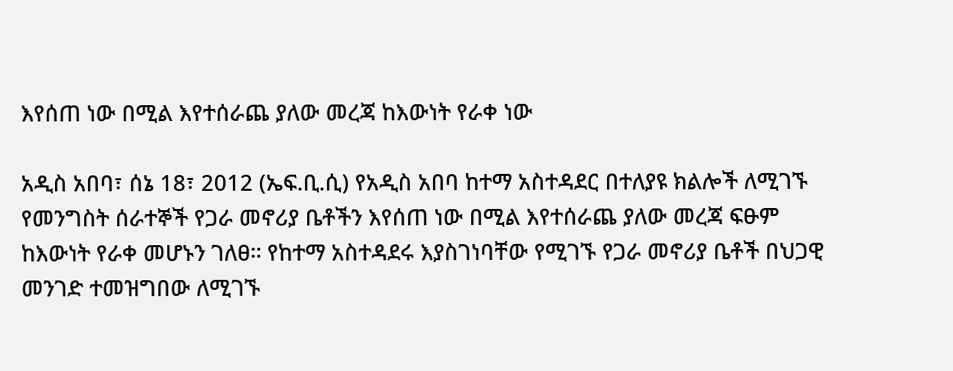እየሰጠ ነው በሚል እየተሰራጨ ያለው መረጃ ከእውነት የራቀ ነው

አዲስ አበባ፣ ሰኔ 18፣ 2012 (ኤፍ.ቢ.ሲ) የአዲስ አበባ ከተማ አስተዳደር በተለያዩ ክልሎች ለሚገኙ የመንግስት ሰራተኞች የጋራ መኖሪያ ቤቶችን እየሰጠ ነው በሚል እየተሰራጨ ያለው መረጃ ፍፁም ከእውነት የራቀ መሆኑን ገለፀ። የከተማ አስተዳደሩ እያስገነባቸው የሚገኙ የጋራ መኖሪያ ቤቶች በህጋዊ መንገድ ተመዝግበው ለሚገኙ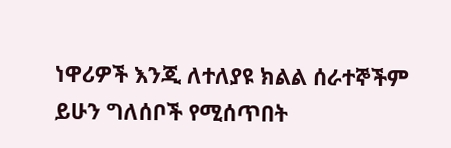ነዋሪዎች እንጂ ለተለያዩ ክልል ሰራተኞችም ይሁን ግለሰቦች የሚሰጥበት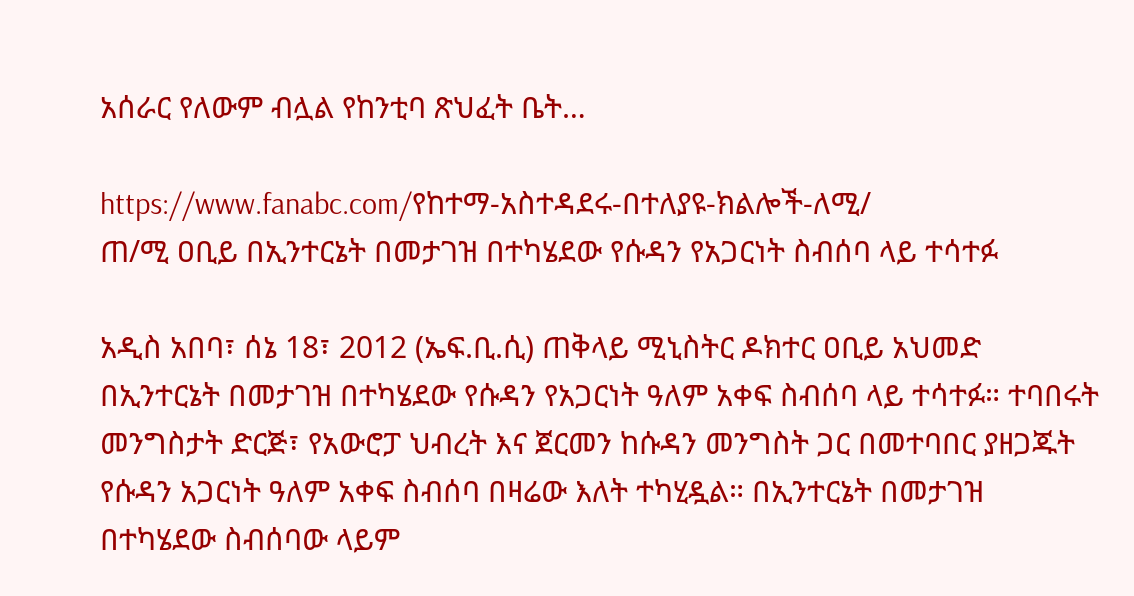አሰራር የለውም ብሏል የከንቲባ ጽህፈት ቤት…

https://www.fanabc.com/የከተማ-አስተዳደሩ-በተለያዩ-ክልሎች-ለሚ/
ጠ/ሚ ዐቢይ በኢንተርኔት በመታገዝ በተካሄደው የሱዳን የአጋርነት ስብሰባ ላይ ተሳተፉ

አዲስ አበባ፣ ሰኔ 18፣ 2012 (ኤፍ.ቢ.ሲ) ጠቅላይ ሚኒስትር ዶክተር ዐቢይ አህመድ በኢንተርኔት በመታገዝ በተካሄደው የሱዳን የአጋርነት ዓለም አቀፍ ስብሰባ ላይ ተሳተፉ። ተባበሩት መንግስታት ድርጅ፣ የአውሮፓ ህብረት እና ጀርመን ከሱዳን መንግስት ጋር በመተባበር ያዘጋጁት የሱዳን አጋርነት ዓለም አቀፍ ስብሰባ በዛሬው እለት ተካሂዷል። በኢንተርኔት በመታገዝ በተካሄደው ስብሰባው ላይም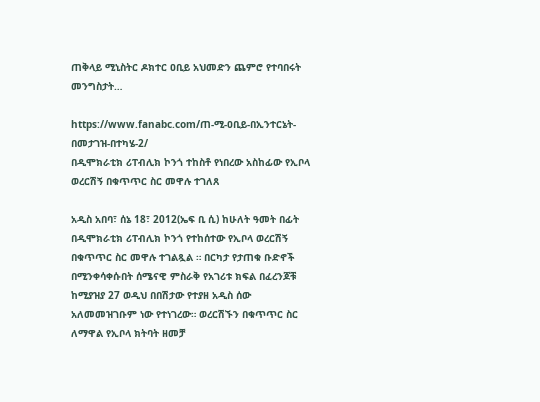ጠቅላይ ሚኒስትር ዶክተር ዐቢይ አህመድን ጨምሮ የተባበሩት መንግስታት…

https://www.fanabc.com/ጠ-ሚ-ዐቢይ-በኢንተርኔት-በመታገዝ-በተካሄ-2/
በዲሞክራቲክ ሪፐብሊክ ኮንጎ ተከስቶ የነበረው አስከፊው የኢቦላ ወረርሽኝ በቁጥጥር ስር መዋሉ ተገለጸ

አዲስ አበባ፣ ሰኔ 18፣ 2012(ኤፍ ቢ ሲ) ከሁለት ዓመት በፊት በዲሞክራቲክ ሪፐብሊክ ኮንጎ የተከሰተው የኢቦላ ወረርሽኝ በቁጥጥር ስር መዋሉ ተገልጿል ። በርካታ የታጠቁ ቡድኖች በሚንቀሳቀሱበት ሰሜናዊ ምስራቅ የአገሪቱ ክፍል በፈረንጆቹ ከሚያዝያ 27 ወዲህ በበሽታው የተያዘ አዲስ ሰው አለመመዝገቡም ነው የተነገረው። ወረርሽኙን በቁጥጥር ስር ለማዋል የኢቦላ ክትባት ዘመቻ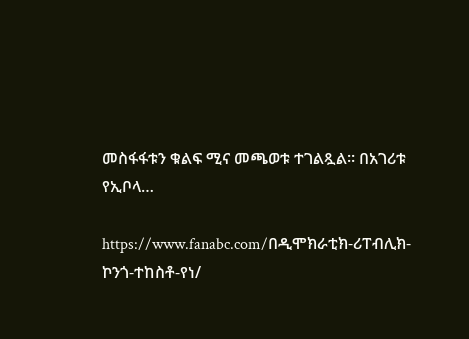መስፋፋቱን ቁልፍ ሚና መጫወቱ ተገልጿል። በአገሪቱ የኢቦላ…

https://www.fanabc.com/በዲሞክራቲክ-ሪፐብሊክ-ኮንጎ-ተከስቶ-የነ/